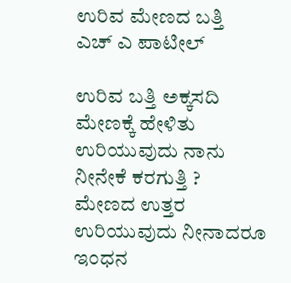ಉರಿವ ಮೇಣದ ಬತ್ತಿ
ಎಚ್ ಎ ಪಾಟೀಲ್

ಉರಿವ ಬತ್ತಿ ಅಕ್ಕಸದಿ
ಮೇಣಕ್ಕೆ ಹೇಳಿತು
ಉರಿಯುವುದು ನಾನು
ನೀನೇಕೆ ಕರಗುತ್ತಿ ?
ಮೇಣದ ಉತ್ತರ
ಉರಿಯುವುದು ನೀನಾದರೂ
ಇಂಧನ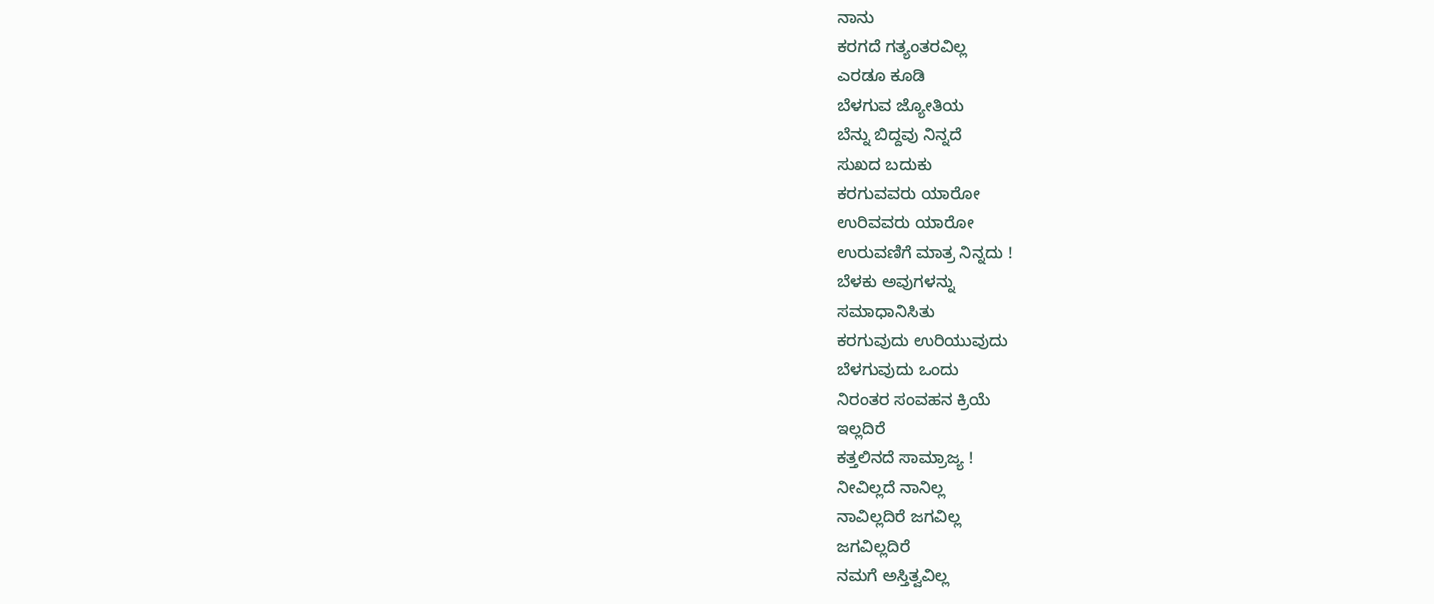ನಾನು
ಕರಗದೆ ಗತ್ಯಂತರವಿಲ್ಲ
ಎರಡೂ ಕೂಡಿ
ಬೆಳಗುವ ಜ್ಯೋತಿಯ
ಬೆನ್ನು ಬಿದ್ದವು ನಿನ್ನದೆ
ಸುಖದ ಬದುಕು
ಕರಗುವವರು ಯಾರೋ
ಉರಿವವರು ಯಾರೋ
ಉರುವಣಿಗೆ ಮಾತ್ರ ನಿನ್ನದು !
ಬೆಳಕು ಅವುಗಳನ್ನು
ಸಮಾಧಾನಿಸಿತು
ಕರಗುವುದು ಉರಿಯುವುದು
ಬೆಳಗುವುದು ಒಂದು
ನಿರಂತರ ಸಂವಹನ ಕ್ರಿಯೆ
ಇಲ್ಲದಿರೆ
ಕತ್ತಲಿನದೆ ಸಾಮ್ರಾಜ್ಯ !
ನೀವಿಲ್ಲದೆ ನಾನಿಲ್ಲ
ನಾವಿಲ್ಲದಿರೆ ಜಗವಿಲ್ಲ
ಜಗವಿಲ್ಲದಿರೆ
ನಮಗೆ ಅಸ್ತಿತ್ವವಿಲ್ಲ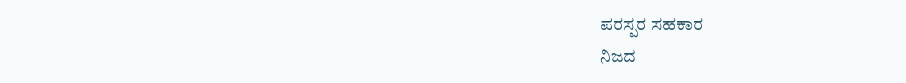ಪರಸ್ಪರ ಸಹಕಾರ
ನಿಜದ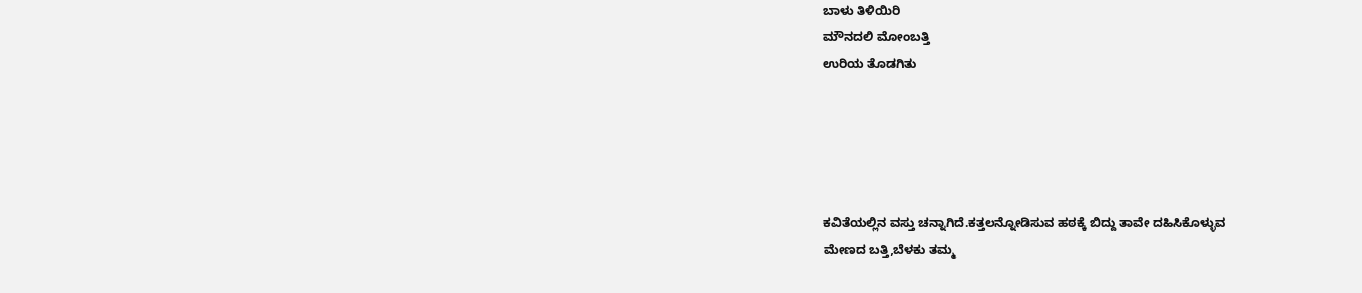ಬಾಳು ತಿಳಿಯಿರಿ
ಮೌನದಲಿ ಮೋಂಬತ್ತಿ
ಉರಿಯ ತೊಡಗಿತು





ಕವಿತೆಯಲ್ಲಿನ ವಸ್ತು ಚನ್ನಾಗಿದೆ.ಕತ್ತಲನ್ನೋಡಿಸುವ ಹಠಕ್ಕೆ ಬಿದ್ದು ತಾವೇ ದಹಿಸಿಕೊಳ್ಳುವ
ಮೇಣದ ಬತ್ತಿ,ಬೆಳಕು ತಮ್ಮ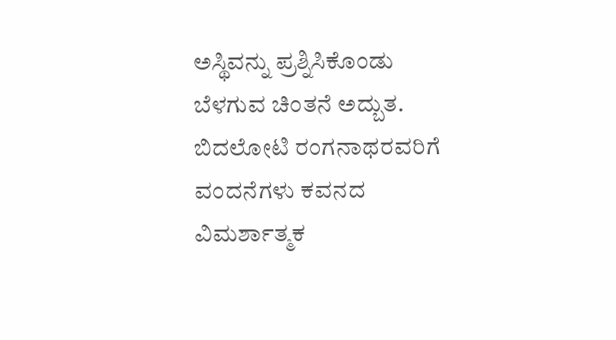ಅಸ್ಥಿವನ್ನು ಪ್ರಶ್ನಿಸಿಕೊಂಡು ಬೆಳಗುವ ಚಿಂತನೆ ಅದ್ಬುತ.
ಬಿದಲೋಟಿ ರಂಗನಾಥರವರಿಗೆ ವಂದನೆಗಳು ಕವನದ ವಿಮರ್ಶಾತ್ಮಕ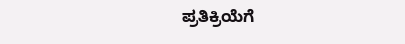ಪ್ರತಿಕ್ರಿಯೆಗೆ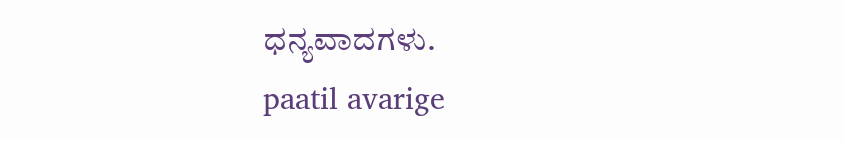ಧನ್ಯವಾದಗಳು.
paatil avarige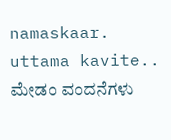namaskaar.
uttama kavite..
ಮೇಡಂ ವಂದನೆಗಳು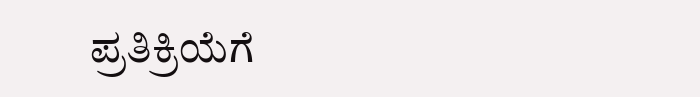ಪ್ರತಿಕ್ರಿಯೆಗೆ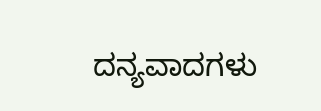ದನ್ಯವಾದಗಳು